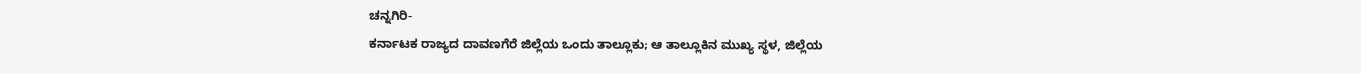ಚನ್ನಗಿರಿ-
ಕರ್ನಾಟಕ ರಾಜ್ಯದ ದಾವಣಗೆರೆ ಜಿಲ್ಲೆಯ ಒಂದು ತಾಲ್ಲೂಕು; ಆ ತಾಲ್ಲೂಕಿನ ಮುಖ್ಯ ಸ್ಥಳ, ಜಿಲ್ಲೆಯ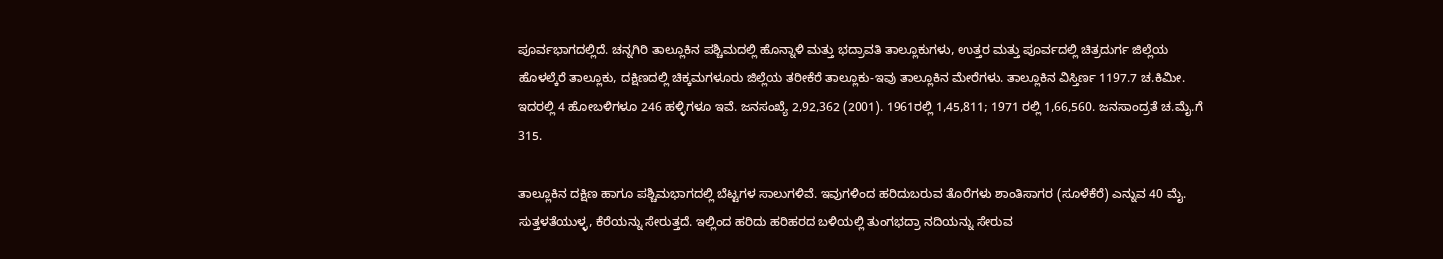ಪೂರ್ವಭಾಗದಲ್ಲಿದೆ. ಚನ್ನಗಿರಿ ತಾಲ್ಲೂಕಿನ ಪಶ್ಚಿಮದಲ್ಲಿ ಹೊನ್ನಾಳಿ ಮತ್ತು ಭದ್ರಾವತಿ ತಾಲ್ಲೂಕುಗಳು, ಉತ್ತರ ಮತ್ತು ಪೂರ್ವದಲ್ಲಿ ಚಿತ್ರದುರ್ಗ ಜಿಲ್ಲೆಯ ಹೊಳಲ್ಕೆರೆ ತಾಲ್ಲೂಕು, ದಕ್ಷಿಣದಲ್ಲಿ ಚಿಕ್ಕಮಗಳೂರು ಜಿಲ್ಲೆಯ ತರೀಕೆರೆ ತಾಲ್ಲೂಕು-ಇವು ತಾಲ್ಲೂಕಿನ ಮೇರೆಗಳು. ತಾಲ್ಲೂಕಿನ ವಿಸ್ತಿರ್ಣ 1197.7 ಚ.ಕಿಮೀ. ಇದರಲ್ಲಿ 4 ಹೋಬಳಿಗಳೂ 246 ಹಳ್ಳಿಗಳೂ ಇವೆ. ಜನಸಂಖ್ಯೆ 2,92,362 (2001). 1961ರಲ್ಲಿ 1,45,811; 1971 ರಲ್ಲಿ 1,66,560. ಜನಸಾಂದ್ರತೆ ಚ.ಮೈ.ಗೆ 315.

ತಾಲ್ಲೂಕಿನ ದಕ್ಷಿಣ ಹಾಗೂ ಪಶ್ಚಿಮಭಾಗದಲ್ಲಿ ಬೆಟ್ಟಗಳ ಸಾಲುಗಳಿವೆ. ಇವುಗಳಿಂದ ಹರಿದುಬರುವ ತೊರೆಗಳು ಶಾಂತಿಸಾಗರ (ಸೂಳೆಕೆರೆ) ಎನ್ನುವ 40 ಮೈ. ಸುತ್ತಳತೆಯುಳ್ಳ, ಕೆರೆಯನ್ನು ಸೇರುತ್ತದೆ. ಇಲ್ಲಿಂದ ಹರಿದು ಹರಿಹರದ ಬಳಿಯಲ್ಲಿ ತುಂಗಭದ್ರಾ ನದಿಯನ್ನು ಸೇರುವ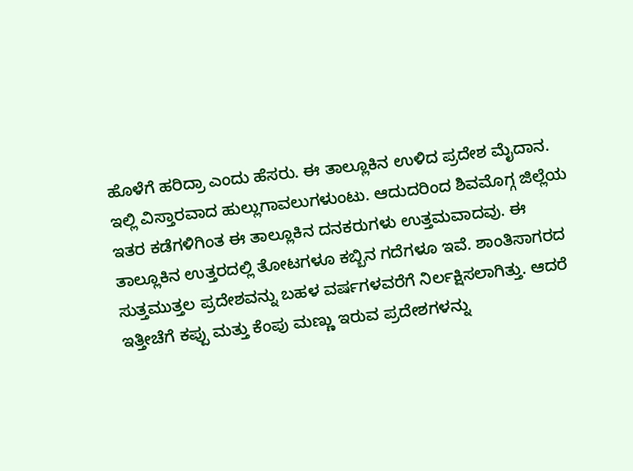ಹೊಳೆಗೆ ಹರಿದ್ರಾ ಎಂದು ಹೆಸರು. ಈ ತಾಲ್ಲೂಕಿನ ಉಳಿದ ಪ್ರದೇಶ ಮೈದಾನ. ಇಲ್ಲಿ ವಿಸ್ತಾರವಾದ ಹುಲ್ಲುಗಾವಲುಗಳುಂಟು. ಆದುದರಿಂದ ಶಿವಮೊಗ್ಗ ಜಿಲ್ಲೆಯ ಇತರ ಕಡೆಗಳಿಗಿಂತ ಈ ತಾಲ್ಲೂಕಿನ ದನಕರುಗಳು ಉತ್ತಮವಾದವು. ಈ ತಾಲ್ಲೂಕಿನ ಉತ್ತರದಲ್ಲಿ ತೋಟಗಳೂ ಕಬ್ಬಿನ ಗದೆಗಳೂ ಇವೆ. ಶಾಂತಿಸಾಗರದ ಸುತ್ತಮುತ್ತಲ ಪ್ರದೇಶವನ್ನು ಬಹಳ ವರ್ಷಗಳವರೆಗೆ ನಿರ್ಲಕ್ಷಿಸಲಾಗಿತ್ತು. ಆದರೆ ಇತ್ತೀಚೆಗೆ ಕಪ್ಪು ಮತ್ತು ಕೆಂಪು ಮಣ್ಣು ಇರುವ ಪ್ರದೇಶಗಳನ್ನು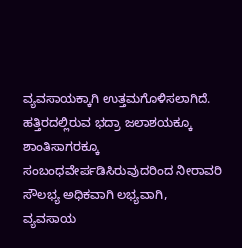ವ್ಯವಸಾಯಕ್ಕಾಗಿ ಉತ್ತಮಗೊಳಿಸಲಾಗಿದೆ. ಹತ್ತಿರದಲ್ಲಿರುವ ಭದ್ರಾ ಜಲಾಶಯಕ್ಕೂ ಶಾಂತಿಸಾಗರಕ್ಕೂ ಸಂಬಂಧವೇರ್ಪಡಿಸಿರುವುದರಿಂದ ನೀರಾವರಿ ಸೌಲಭ್ಯ ಅಧಿಕವಾಗಿ ಲಭ್ಯವಾಗಿ, ವ್ಯವಸಾಯ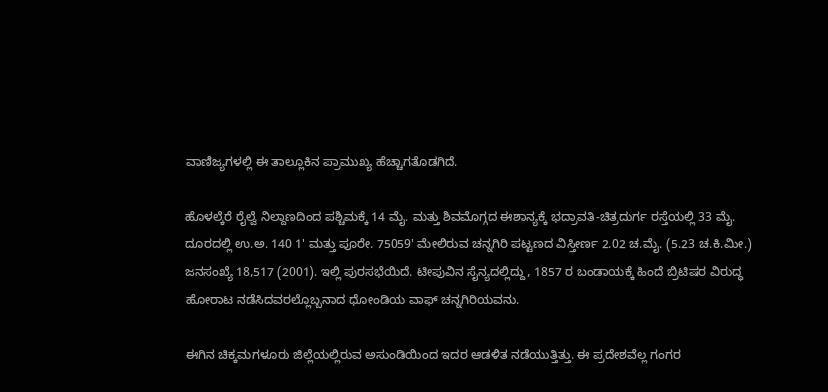ವಾಣಿಜ್ಯಗಳಲ್ಲಿ ಈ ತಾಲ್ಲೂಕಿನ ಪ್ರಾಮುಖ್ಯ ಹೆಚ್ಚಾಗತೊಡಗಿದೆ.

ಹೊಳಲ್ಕೆರೆ ರೈಲ್ವೆ ನಿಲ್ದಾಣದಿಂದ ಪಶ್ಚಿಮಕ್ಕೆ 14 ಮೈ. ಮತ್ತು ಶಿವಮೊಗ್ಗದ ಈಶಾನ್ಯಕ್ಕೆ ಭದ್ರಾವತಿ-ಚಿತ್ರದುರ್ಗ ರಸ್ತೆಯಲ್ಲಿ 33 ಮೈ. ದೂರದಲ್ಲಿ ಉ.ಅ. 140 1' ಮತ್ತು ಪೂರೇ. 75059' ಮೇಲಿರುವ ಚನ್ನಗಿರಿ ಪಟ್ಟಣದ ವಿಸ್ತೀರ್ಣ 2.02 ಚ.ಮೈ. (5.23 ಚ.ಕಿ.ಮೀ.) ಜನಸಂಖ್ಯೆ 18,517 (2001). ಇಲ್ಲಿ ಪುರಸಭೆಯಿದೆ. ಟೀಪುವಿನ ಸೈನ್ಯದಲ್ಲಿದ್ದು, 1857 ರ ಬಂಡಾಯಕ್ಕೆ ಹಿಂದೆ ಬ್ರಿಟಿಷರ ವಿರುದ್ಧ ಹೋರಾಟ ನಡೆಸಿದವರಲ್ಲೊಬ್ಬನಾದ ಧೋಂಡಿಯ ವಾಫ್ ಚನ್ನಗಿರಿಯವನು.

ಈಗಿನ ಚಿಕ್ಕಮಗಳೂರು ಜಿಲ್ಲೆಯಲ್ಲಿರುವ ಅಸುಂಡಿಯಿಂದ ಇದರ ಆಡಳಿತ ನಡೆಯುತ್ತಿತ್ತು. ಈ ಪ್ರದೇಶವೆಲ್ಲ ಗಂಗರ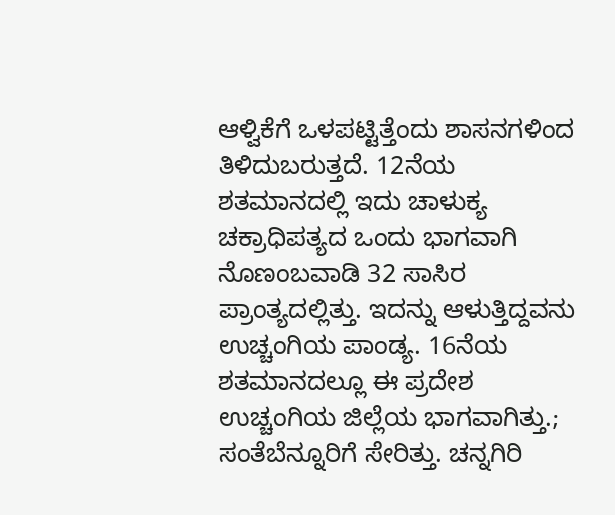ಆಳ್ವಿಕೆಗೆ ಒಳಪಟ್ಟಿತ್ತೆಂದು ಶಾಸನಗಳಿಂದ ತಿಳಿದುಬರುತ್ತದೆ. 12ನೆಯ ಶತಮಾನದಲ್ಲಿ ಇದು ಚಾಳುಕ್ಯ ಚಕ್ರಾಧಿಪತ್ಯದ ಒಂದು ಭಾಗವಾಗಿ ನೊಣಂಬವಾಡಿ 32 ಸಾಸಿರ ಪ್ರಾಂತ್ಯದಲ್ಲಿತ್ತು. ಇದನ್ನು ಆಳುತ್ತಿದ್ದವನು ಉಚ್ಚಂಗಿಯ ಪಾಂಡ್ಯ. 16ನೆಯ ಶತಮಾನದಲ್ಲೂ ಈ ಪ್ರದೇಶ ಉಚ್ಚಂಗಿಯ ಜಿಲ್ಲೆಯ ಭಾಗವಾಗಿತ್ತು.; ಸಂತೆಬೆನ್ನೂರಿಗೆ ಸೇರಿತ್ತು. ಚನ್ನಗಿರಿ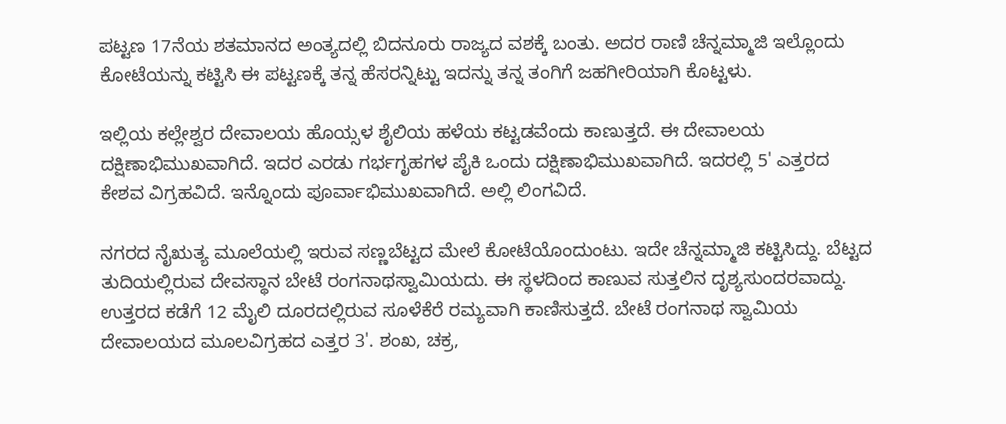ಪಟ್ಟಣ 17ನೆಯ ಶತಮಾನದ ಅಂತ್ಯದಲ್ಲಿ ಬಿದನೂರು ರಾಜ್ಯದ ವಶಕ್ಕೆ ಬಂತು. ಅದರ ರಾಣಿ ಚೆನ್ನಮ್ಮಾಜಿ ಇಲ್ಲೊಂದು ಕೋಟೆಯನ್ನು ಕಟ್ಟಿಸಿ ಈ ಪಟ್ಟಣಕ್ಕೆ ತನ್ನ ಹೆಸರನ್ನಿಟ್ಟು ಇದನ್ನು ತನ್ನ ತಂಗಿಗೆ ಜಹಗೀರಿಯಾಗಿ ಕೊಟ್ಟಳು.

ಇಲ್ಲಿಯ ಕಲ್ಲೇಶ್ವರ ದೇವಾಲಯ ಹೊಯ್ಸಳ ಶೈಲಿಯ ಹಳೆಯ ಕಟ್ಟಡವೆಂದು ಕಾಣುತ್ತದೆ. ಈ ದೇವಾಲಯ ದಕ್ಷಿಣಾಭಿಮುಖವಾಗಿದೆ. ಇದರ ಎರಡು ಗರ್ಭಗೃಹಗಳ ಪೈಕಿ ಒಂದು ದಕ್ಷಿಣಾಭಿಮುಖವಾಗಿದೆ. ಇದರಲ್ಲಿ 5' ಎತ್ತರದ ಕೇಶವ ವಿಗ್ರಹವಿದೆ. ಇನ್ನೊಂದು ಪೂರ್ವಾಭಿಮುಖವಾಗಿದೆ. ಅಲ್ಲಿ ಲಿಂಗವಿದೆ.

ನಗರದ ನೈಋತ್ಯ ಮೂಲೆಯಲ್ಲಿ ಇರುವ ಸಣ್ಣಬೆಟ್ಟದ ಮೇಲೆ ಕೋಟೆಯೊಂದುಂಟು. ಇದೇ ಚೆನ್ನಮ್ಮಾಜಿ ಕಟ್ಟಿಸಿದ್ದು. ಬೆಟ್ಟದ ತುದಿಯಲ್ಲಿರುವ ದೇವಸ್ಥಾನ ಬೇಟೆ ರಂಗನಾಥಸ್ವಾಮಿಯದು. ಈ ಸ್ಥಳದಿಂದ ಕಾಣುವ ಸುತ್ತಲಿನ ದೃಶ್ಯಸುಂದರವಾದ್ದು. ಉತ್ತರದ ಕಡೆಗೆ 12 ಮೈಲಿ ದೂರದಲ್ಲಿರುವ ಸೂಳೆಕೆರೆ ರಮ್ಯವಾಗಿ ಕಾಣಿಸುತ್ತದೆ. ಬೇಟೆ ರಂಗನಾಥ ಸ್ವಾಮಿಯ ದೇವಾಲಯದ ಮೂಲವಿಗ್ರಹದ ಎತ್ತರ 3'. ಶಂಖ, ಚಕ್ರ,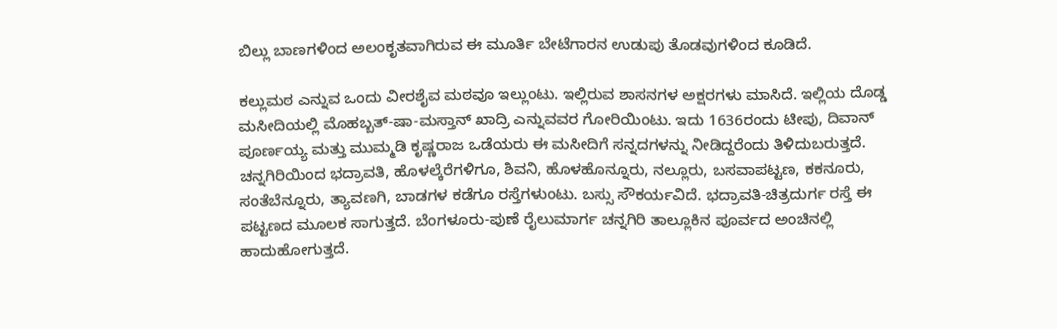ಬಿಲ್ಲು ಬಾಣಗಳಿಂದ ಅಲಂಕೃತವಾಗಿರುವ ಈ ಮೂರ್ತಿ ಬೇಟೆಗಾರನ ಉಡುಪು ತೊಡವುಗಳಿಂದ ಕೂಡಿದೆ.

ಕಲ್ಲುಮಠ ಎನ್ನುವ ಒಂದು ವೀರಶೈವ ಮಠವೂ ಇಲ್ಲುಂಟು. ಇಲ್ಲಿರುವ ಶಾಸನಗಳ ಅಕ್ಷರಗಳು ಮಾಸಿದೆ. ಇಲ್ಲಿಯ ದೊಡ್ಡ ಮಸೀದಿಯಲ್ಲಿ ಮೊಹಬ್ಬತ್-ಷಾ-ಮಸ್ತಾನ್ ಖಾದ್ರಿ ಎನ್ನುವವರ ಗೋರಿಯಿಂಟು. ಇದು 1636ರಂದು ಟೀಪು, ದಿವಾನ್ ಪೂರ್ಣಯ್ಯ ಮತ್ತು ಮುಮ್ಮಡಿ ಕೃಷ್ಣರಾಜ ಒಡೆಯರು ಈ ಮಸೀದಿಗೆ ಸನ್ನದಗಳನ್ನು ನೀಡಿದ್ದರೆಂದು ತಿಳಿದುಬರುತ್ತದೆ.
ಚನ್ನಗಿರಿಯಿಂದ ಭದ್ರಾವತಿ, ಹೊಳಲ್ಕೆರೆಗಳಿಗೂ, ಶಿವನಿ, ಹೊಳಹೊನ್ನೂರು, ನಲ್ಲೂರು, ಬಸವಾಪಟ್ಟಣ, ಕಕನೂರು, ಸಂತೆಬೆನ್ನೂರು, ತ್ಯಾವಣಗಿ, ಬಾಡಗಳ ಕಡೆಗೂ ರಸ್ತೆಗಳುಂಟು. ಬಸ್ಸು ಸೌಕರ್ಯವಿದೆ. ಭದ್ರಾವತಿ-ಚಿತ್ರದುರ್ಗ ರಸ್ತೆ ಈ ಪಟ್ಟಣದ ಮೂಲಕ ಸಾಗುತ್ತದೆ. ಬೆಂಗಳೂರು-ಪುಣೆ ರೈಲುಮಾರ್ಗ ಚನ್ನಗಿರಿ ತಾಲ್ಲೂಕಿನ ಪೂರ್ವದ ಅಂಚಿನಲ್ಲಿ ಹಾದುಹೋಗುತ್ತದೆ.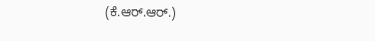(ಕೆ.ಆರ್.ಆರ್.)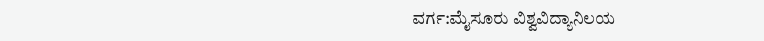ವರ್ಗ:ಮೈಸೂರು ವಿಶ್ವವಿದ್ಯಾನಿಲಯ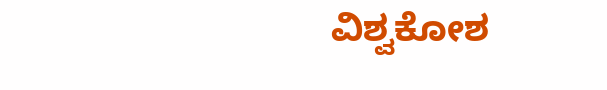ವಿಶ್ವಕೋಶ